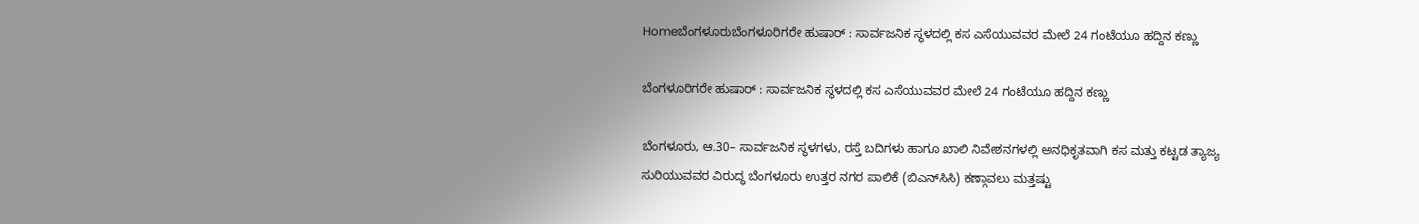Homeಬೆಂಗಳೂರುಬೆಂಗಳೂರಿಗರೇ ಹುಷಾರ್ : ಸಾರ್ವಜನಿಕ ಸ್ಥಳದಲ್ಲಿ ಕಸ ಎಸೆಯುವವರ ಮೇಲೆ 24 ಗಂಟೆಯೂ ಹದ್ದಿನ ಕಣ್ಣು

ಬೆಂಗಳೂರಿಗರೇ ಹುಷಾರ್ : ಸಾರ್ವಜನಿಕ ಸ್ಥಳದಲ್ಲಿ ಕಸ ಎಸೆಯುವವರ ಮೇಲೆ 24 ಗಂಟೆಯೂ ಹದ್ದಿನ ಕಣ್ಣು

ಬೆಂಗಳೂರು, ಆ.30– ಸಾರ್ವಜನಿಕ ಸ್ಥಳಗಳು, ರಸ್ತೆ ಬದಿಗಳು ಹಾಗೂ ಖಾಲಿ ನಿವೇಶನಗಳಲ್ಲಿ ಅನಧಿಕೃತವಾಗಿ ಕಸ ಮತ್ತು ಕಟ್ಟಡ ತ್ಯಾಜ್ಯ ಸುರಿಯುವವರ ವಿರುದ್ಧ ಬೆಂಗಳೂರು ಉತ್ತರ ನಗರ ಪಾಲಿಕೆ (ಬಿಎನ್‌ಸಿಸಿ) ಕಣ್ಗಾವಲು ಮತ್ತಷ್ಟು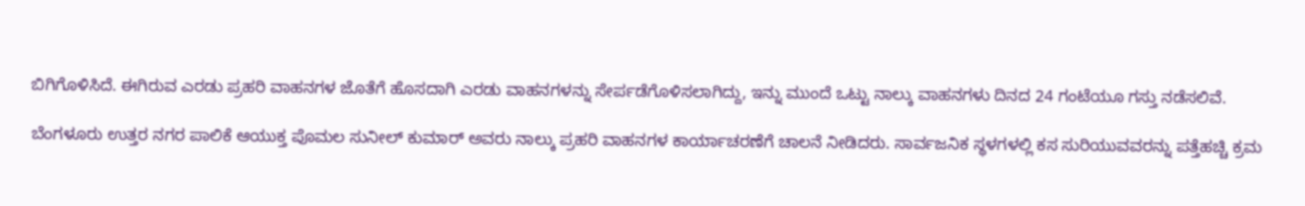ಬಿಗಿಗೊಳಿಸಿದೆ. ಈಗಿರುವ ಎರಡು ಪ್ರಹರಿ ವಾಹನಗಳ ಜೊತೆಗೆ ಹೊಸದಾಗಿ ಎರಡು ವಾಹನಗಳನ್ನು ಸೇರ್ಪಡೆಗೊಳಿಸಲಾಗಿದ್ದು, ಇನ್ನು ಮುಂದೆ ಒಟ್ಟು ನಾಲ್ಕು ವಾಹನಗಳು ದಿನದ 24 ಗಂಟೆಯೂ ಗಸ್ತು ನಡೆಸಲಿವೆ.

ಬೆಂಗಳೂರು ಉತ್ತರ ನಗರ ಪಾಲಿಕೆ ಆಯುಕ್ತ ಪೊಮಲ ಸುನೀಲ್‌ ಕುಮಾರ್‌ ಅವರು ನಾಲ್ಕು ಪ್ರಹರಿ ವಾಹನಗಳ ಕಾರ್ಯಾಚರಣೆಗೆ ಚಾಲನೆ ನೀಡಿದರು. ಸಾರ್ವಜನಿಕ ಸ್ಥಳಗಳಲ್ಲಿ ಕಸ ಸುರಿಯುವವರನ್ನು ಪತ್ತೆಹಚ್ಚಿ ಕ್ರಮ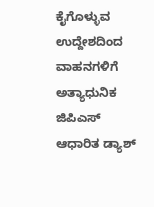ಕೈಗೊಳ್ಳುವ ಉದ್ದೇಶದಿಂದ ವಾಹನಗಳಿಗೆ ಅತ್ಯಾಧುನಿಕ ಜಿಪಿಎಸ್‌ ಆಧಾರಿತ ಡ್ಯಾಶ್‌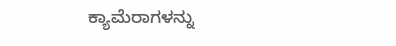ಕ್ಯಾಮೆರಾಗಳನ್ನು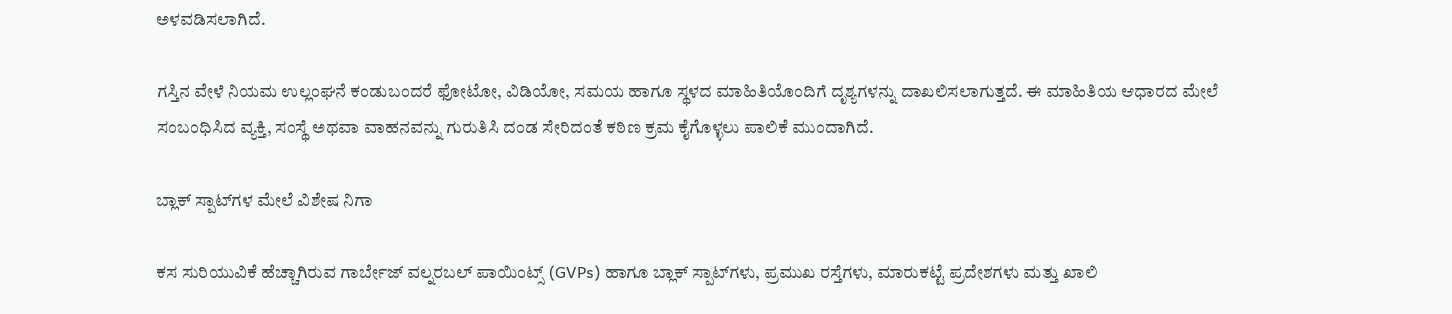ಅಳವಡಿಸಲಾಗಿದೆ.

ಗಸ್ತಿನ ವೇಳೆ ನಿಯಮ ಉಲ್ಲಂಘನೆ ಕಂಡುಬಂದರೆ ಫೋಟೋ, ವಿಡಿಯೋ, ಸಮಯ ಹಾಗೂ ಸ್ಥಳದ ಮಾಹಿತಿಯೊಂದಿಗೆ ದೃಶ್ಯಗಳನ್ನು ದಾಖಲಿಸಲಾಗುತ್ತದೆ. ಈ ಮಾಹಿತಿಯ ಆಧಾರದ ಮೇಲೆ ಸಂಬಂಧಿಸಿದ ವ್ಯಕ್ತಿ, ಸಂಸ್ಥೆ ಅಥವಾ ವಾಹನವನ್ನು ಗುರುತಿಸಿ ದಂಡ ಸೇರಿದಂತೆ ಕಠಿಣ ಕ್ರಮ ಕೈಗೊಳ್ಳಲು ಪಾಲಿಕೆ ಮುಂದಾಗಿದೆ.

ಬ್ಲಾಕ್‌ ಸ್ಪಾಟ್‌ಗಳ ಮೇಲೆ ವಿಶೇಷ ನಿಗಾ

ಕಸ ಸುರಿಯುವಿಕೆ ಹೆಚ್ಚಾಗಿರುವ ಗಾರ್ಬೇಜ್‌ ವಲ್ನರಬಲ್‌ ಪಾಯಿಂಟ್ಸ್‌ (GVPs) ಹಾಗೂ ಬ್ಲಾಕ್‌ ಸ್ಪಾಟ್‌ಗಳು, ಪ್ರಮುಖ ರಸ್ತೆಗಳು, ಮಾರುಕಟ್ಟೆ ಪ್ರದೇಶಗಳು ಮತ್ತು ಖಾಲಿ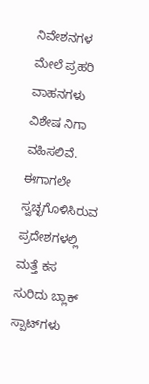ನಿವೇಶನಗಳ ಮೇಲೆ ಪ್ರಹರಿ ವಾಹನಗಳು ವಿಶೇಷ ನಿಗಾ ವಹಿಸಲಿವೆ. ಈಗಾಗಲೇ ಸ್ವಚ್ಛಗೊಳಿಸಿರುವ ಪ್ರದೇಶಗಳಲ್ಲಿ ಮತ್ತೆ ಕಸ ಸುರಿದು ಬ್ಲಾಕ್‌ ಸ್ಪಾಟ್‌ಗಳು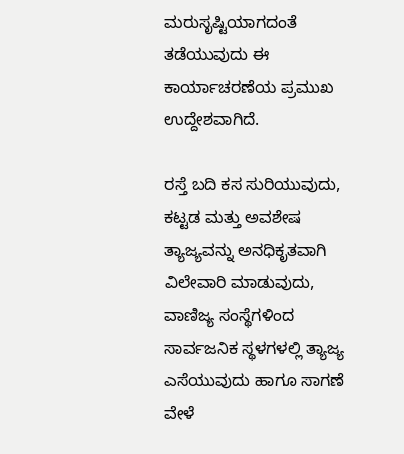ಮರುಸೃಷ್ಟಿಯಾಗದಂತೆ ತಡೆಯುವುದು ಈ ಕಾರ್ಯಾಚರಣೆಯ ಪ್ರಮುಖ ಉದ್ದೇಶವಾಗಿದೆ.

ರಸ್ತೆ ಬದಿ ಕಸ ಸುರಿಯುವುದು, ಕಟ್ಟಡ ಮತ್ತು ಅವಶೇಷ ತ್ಯಾಜ್ಯವನ್ನು ಅನಧಿಕೃತವಾಗಿ ವಿಲೇವಾರಿ ಮಾಡುವುದು, ವಾಣಿಜ್ಯ ಸಂಸ್ಥೆಗಳಿಂದ ಸಾರ್ವಜನಿಕ ಸ್ಥಳಗಳಲ್ಲಿ ತ್ಯಾಜ್ಯ ಎಸೆಯುವುದು ಹಾಗೂ ಸಾಗಣೆ ವೇಳೆ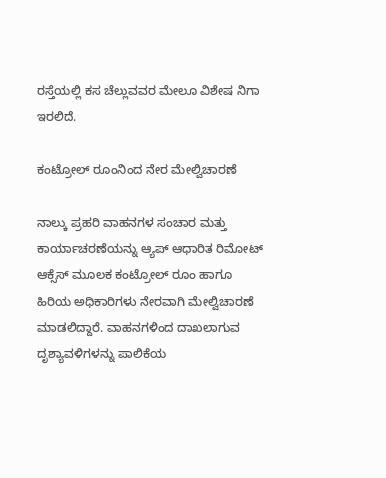ರಸ್ತೆಯಲ್ಲಿ ಕಸ ಚೆಲ್ಲುವವರ ಮೇಲೂ ವಿಶೇಷ ನಿಗಾ ಇರಲಿದೆ.

ಕಂಟ್ರೋಲ್‌ ರೂಂನಿಂದ ನೇರ ಮೇಲ್ವಿಚಾರಣೆ

ನಾಲ್ಕು ಪ್ರಹರಿ ವಾಹನಗಳ ಸಂಚಾರ ಮತ್ತು ಕಾರ್ಯಾಚರಣೆಯನ್ನು ಆ್ಯಪ್‌ ಆಧಾರಿತ ರಿಮೋಟ್‌ ಆಕ್ಸೆಸ್‌ ಮೂಲಕ ಕಂಟ್ರೋಲ್‌ ರೂಂ ಹಾಗೂ ಹಿರಿಯ ಅಧಿಕಾರಿಗಳು ನೇರವಾಗಿ ಮೇಲ್ವಿಚಾರಣೆ ಮಾಡಲಿದ್ದಾರೆ. ವಾಹನಗಳಿಂದ ದಾಖಲಾಗುವ ದೃಶ್ಯಾವಳಿಗಳನ್ನು ಪಾಲಿಕೆಯ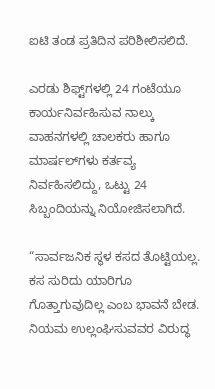ಐಟಿ ತಂಡ ಪ್ರತಿದಿನ ಪರಿಶೀಲಿಸಲಿದೆ.

ಎರಡು ಶಿಫ್ಟ್‌ಗಳಲ್ಲಿ 24 ಗಂಟೆಯೂ ಕಾರ್ಯನಿರ್ವಹಿಸುವ ನಾಲ್ಕು ವಾಹನಗಳಲ್ಲಿ ಚಾಲಕರು ಹಾಗೂ ಮಾರ್ಷಲ್‌ಗಳು ಕರ್ತವ್ಯ ನಿರ್ವಹಿಸಲಿದ್ದು, ಒಟ್ಟು 24 ಸಿಬ್ಬಂದಿಯನ್ನು ನಿಯೋಜಿಸಲಾಗಿದೆ.

“ಸಾರ್ವಜನಿಕ ಸ್ಥಳ ಕಸದ ತೊಟ್ಟಿಯಲ್ಲ. ಕಸ ಸುರಿದು ಯಾರಿಗೂ ಗೊತ್ತಾಗುವುದಿಲ್ಲ ಎಂಬ ಭಾವನೆ ಬೇಡ. ನಿಯಮ ಉಲ್ಲಂಘಿಸುವವರ ವಿರುದ್ಧ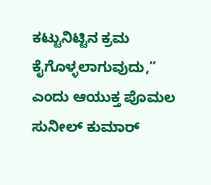ಕಟ್ಟುನಿಟ್ಟಿನ ಕ್ರಮ ಕೈಗೊಳ್ಳಲಾಗುವುದು,” ಎಂದು ಆಯುಕ್ತ ಪೊಮಲ ಸುನೀಲ್‌ ಕುಮಾರ್‌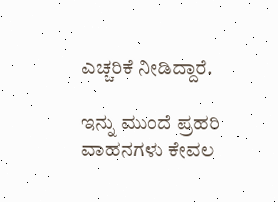ಎಚ್ಚರಿಕೆ ನೀಡಿದ್ದಾರೆ.

ಇನ್ನು ಮುಂದೆ ಪ್ರಹರಿ ವಾಹನಗಳು ಕೇವಲ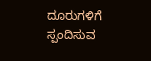ದೂರುಗಳಿಗೆ ಸ್ಪಂದಿಸುವ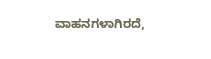ವಾಹನಗಳಾಗಿರದೆ,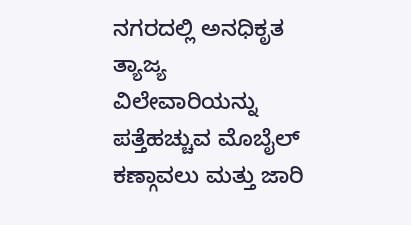ನಗರದಲ್ಲಿ ಅನಧಿಕೃತ ತ್ಯಾಜ್ಯ ವಿಲೇವಾರಿಯನ್ನು ಪತ್ತೆಹಚ್ಚುವ ಮೊಬೈಲ್‌ ಕಣ್ಗಾವಲು ಮತ್ತು ಜಾರಿ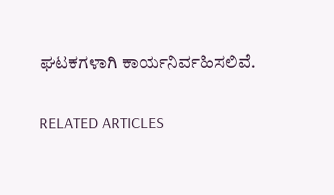ಘಟಕಗಳಾಗಿ ಕಾರ್ಯನಿರ್ವಹಿಸಲಿವೆ.

RELATED ARTICLES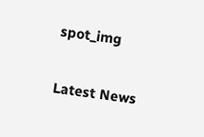spot_img

Latest News